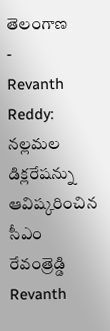తెలంగాణ
-
Revanth Reddy: నల్లమల డిక్లరేషన్ను ఆవిష్కరించిన సీఎం రేవంత్రెడ్డి
Revanth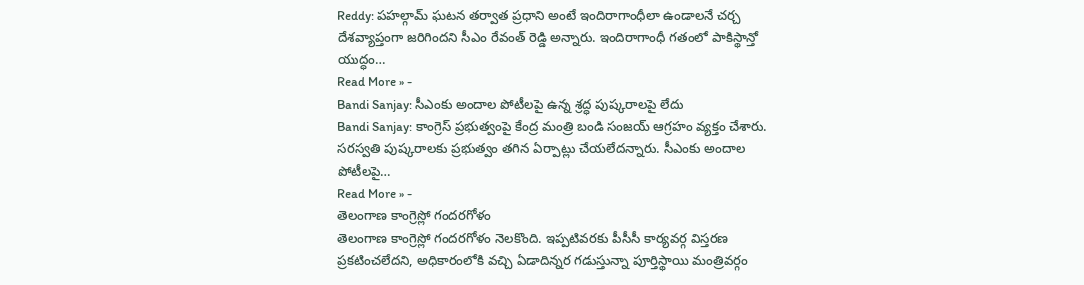Reddy: పహల్గామ్ ఘటన తర్వాత ప్రధాని అంటే ఇందిరాగాంధీలా ఉండాలనే చర్చ దేశవ్యాప్తంగా జరిగిందని సీఎం రేవంత్ రెడ్డి అన్నారు. ఇందిరాగాంధీ గతంలో పాకిస్థాన్తో యుద్ధం…
Read More » -
Bandi Sanjay: సీఎంకు అందాల పోటీలపై ఉన్న శ్రద్ధ పుష్కరాలపై లేదు
Bandi Sanjay: కాంగ్రెస్ ప్రభుత్వంపై కేంద్ర మంత్రి బండి సంజయ్ ఆగ్రహం వ్యక్తం చేశారు. సరస్వతి పుష్కరాలకు ప్రభుత్వం తగిన ఏర్పాట్లు చేయలేదన్నారు. సీఎంకు అందాల పోటీలపై…
Read More » -
తెలంగాణ కాంగ్రెస్లో గందరగోళం
తెలంగాణ కాంగ్రెస్లో గందరగోళం నెలకొంది. ఇప్పటివరకు పీసీసీ కార్యవర్గ విస్తరణ ప్రకటించలేదని, అధికారంలోకి వచ్చి ఏడాదిన్నర గడుస్తున్నా పూర్తిస్థాయి మంత్రివర్గం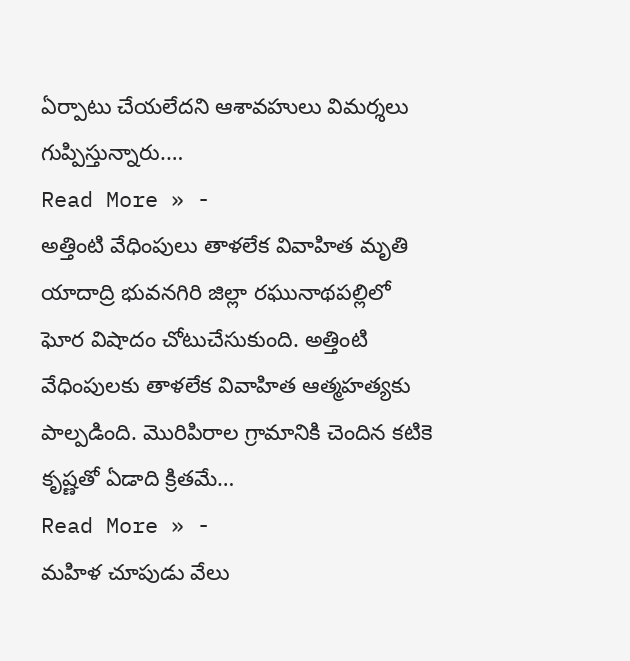ఏర్పాటు చేయలేదని ఆశావహులు విమర్శలు గుప్పిస్తున్నారు.…
Read More » -
అత్తింటి వేధింపులు తాళలేక వివాహిత మృతి
యాదాద్రి భువనగిరి జిల్లా రఘునాథపల్లిలో ఘోర విషాదం చోటుచేసుకుంది. అత్తింటి వేధింపులకు తాళలేక వివాహిత ఆత్మహత్యకు పాల్పడింది. మొరిపిరాల గ్రామానికి చెందిన కటికె కృష్ణతో ఏడాది క్రితమే…
Read More » -
మహిళ చూపుడు వేలు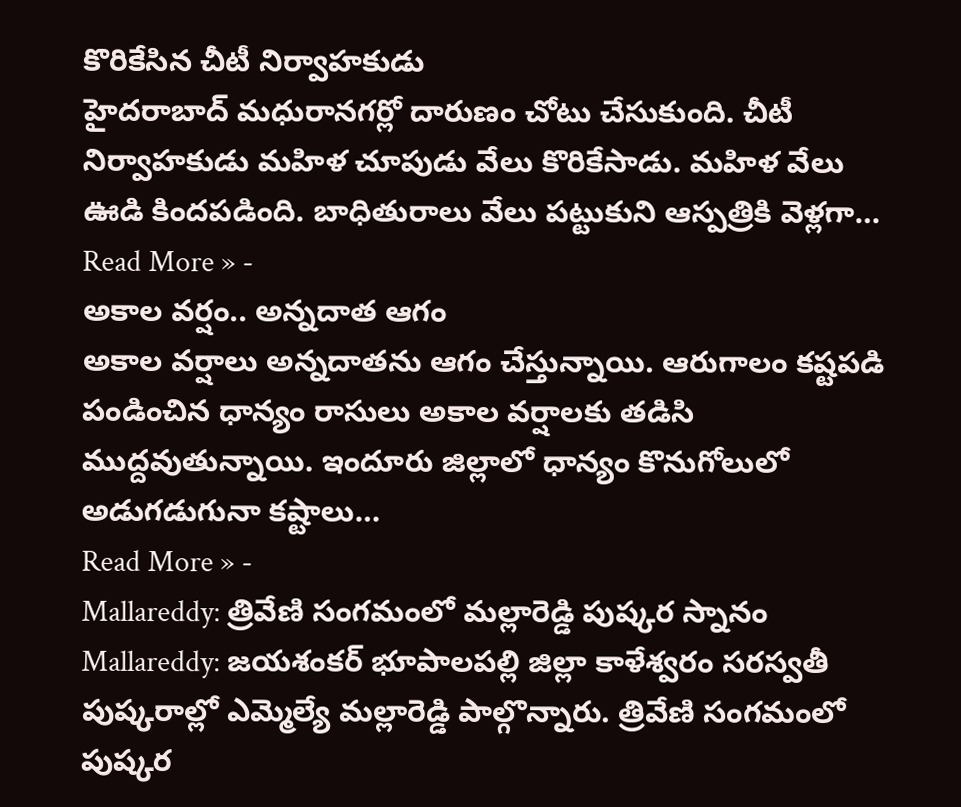కొరికేసిన చీటీ నిర్వాహకుడు
హైదరాబాద్ మధురానగర్లో దారుణం చోటు చేసుకుంది. చీటీ నిర్వాహకుడు మహిళ చూపుడు వేలు కొరికేసాడు. మహిళ వేలు ఊడి కిందపడింది. బాధితురాలు వేలు పట్టుకుని ఆస్పత్రికి వెళ్లగా…
Read More » -
అకాల వర్షం.. అన్నదాత ఆగం
అకాల వర్షాలు అన్నదాతను ఆగం చేస్తున్నాయి. ఆరుగాలం కష్టపడి పండించిన ధాన్యం రాసులు అకాల వర్షాలకు తడిసి ముద్దవుతున్నాయి. ఇందూరు జిల్లాలో ధాన్యం కొనుగోలులో అడుగడుగునా కష్టాలు…
Read More » -
Mallareddy: త్రివేణి సంగమంలో మల్లారెడ్డి పుష్కర స్నానం
Mallareddy: జయశంకర్ భూపాలపల్లి జిల్లా కాళేశ్వరం సరస్వతీ పుష్కరాల్లో ఎమ్మెల్యే మల్లారెడ్డి పాల్గొన్నారు. త్రివేణి సంగమంలో పుష్కర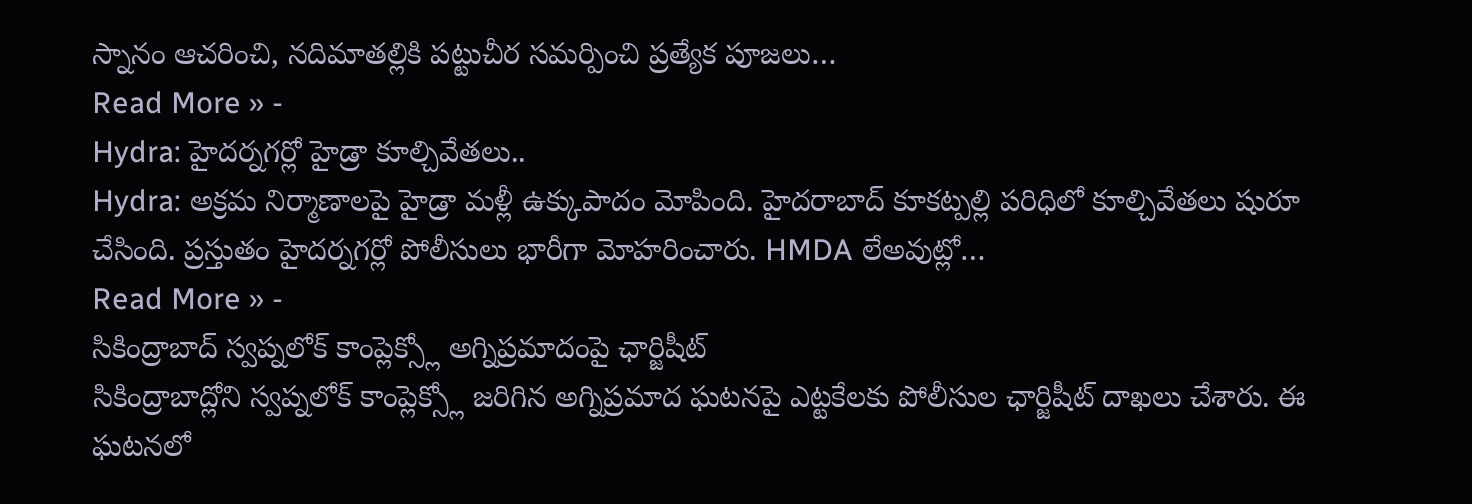స్నానం ఆచరించి, నదిమాతల్లికి పట్టుచీర సమర్పించి ప్రత్యేక పూజలు…
Read More » -
Hydra: హైదర్నగర్లో హైడ్రా కూల్చివేతలు..
Hydra: అక్రమ నిర్మాణాలపై హైడ్రా మళ్లీ ఉక్కుపాదం మోపింది. హైదరాబాద్ కూకట్పల్లి పరిధిలో కూల్చివేతలు షురూ చేసింది. ప్రస్తుతం హైదర్నగర్లో పోలీసులు భారీగా మోహరించారు. HMDA లేఅవుట్లో…
Read More » -
సికింద్రాబాద్ స్వప్నలోక్ కాంప్లెక్స్లో అగ్నిప్రమాదంపై ఛార్జిషీట్
సికింద్రాబాద్లోని స్వప్నలోక్ కాంప్లెక్స్లో జరిగిన అగ్నిప్రమాద ఘటనపై ఎట్టకేలకు పోలీసుల ఛార్జిషీట్ దాఖలు చేశారు. ఈ ఘటనలో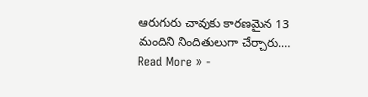ఆరుగురు చావుకు కారణమైన 13 మందిని నిందితులుగా చేర్చారు.…
Read More » -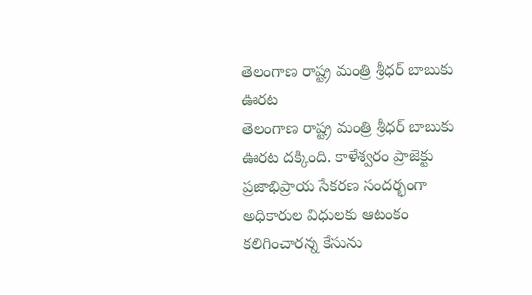తెలంగాణ రాష్ట్ర మంత్రి శ్రీధర్ బాబుకు ఊరట
తెలంగాణ రాష్ట్ర మంత్రి శ్రీధర్ బాబుకు ఊరట దక్కింది. కాళేశ్వరం ప్రాజెక్టు ప్రజాభిప్రాయ సేకరణ సందర్భంగా అధికారుల విధులకు ఆటంకం కలిగించారన్న కేసును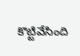కొట్టివేసింది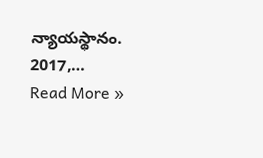న్యాయస్థానం. 2017,…
Read More »